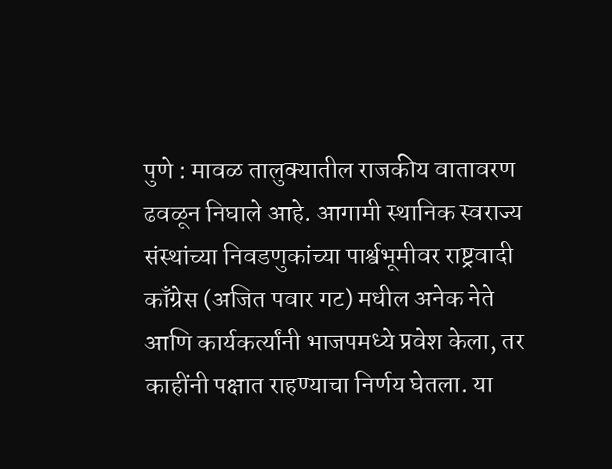पुणे : मावळ तालुक्यातील राजकीय वातावरण ढवळून निघाले आहे. आगामी स्थानिक स्वराज्य संस्थांच्या निवडणुकांच्या पार्श्वभूमीवर राष्ट्रवादी काँग्रेस (अजित पवार गट) मधील अनेक नेते आणि कार्यकर्त्यांनी भाजपमध्ये प्रवेश केला, तर काहींनी पक्षात राहण्याचा निर्णय घेतला. या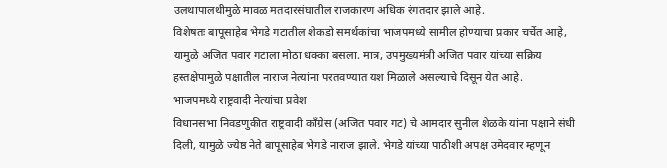उलथापालथीमुळे मावळ मतदारसंघातील राजकारण अधिक रंगतदार झाले आहे.
विशेषतः बापूसाहेब भेगडे गटातील शेकडो समर्थकांचा भाजपमध्ये सामील होण्याचा प्रकार चर्चेत आहे, यामुळे अजित पवार गटाला मोठा धक्का बसला. मात्र, उपमुख्यमंत्री अजित पवार यांच्या सक्रिय हस्तक्षेपामुळे पक्षातील नाराज नेत्यांना परतवण्यात यश मिळाले असल्याचे दिसून येत आहे.
भाजपमध्ये राष्ट्रवादी नेत्यांचा प्रवेश
विधानसभा निवडणुकीत राष्ट्रवादी काँग्रेस (अजित पवार गट) चे आमदार सुनील शेळके यांना पक्षाने संधी दिली, यामुळे ज्येष्ठ नेते बापूसाहेब भेगडे नाराज झाले. भेगडे यांच्या पाठीशी अपक्ष उमेदवार म्हणून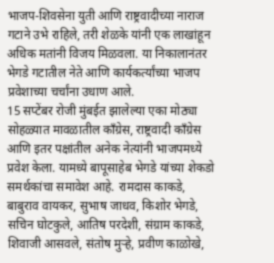भाजप-शिवसेना युती आणि राष्ट्रवादीच्या नाराज गटाने उभे राहिले, तरी शेळके यांनी एक लाखांहून अधिक मतांनी विजय मिळवला. या निकालानंतर भेगडे गटातील नेते आणि कार्यकर्त्यांच्या भाजप प्रवेशाच्या चर्चांना उधाण आले.
15 सप्टेंबर रोजी मुंबईत झालेल्या एका मोठ्या सोहळ्यात मावळातील काँग्रेस, राष्ट्रवादी काँग्रेस आणि इतर पक्षांतील अनेक नेत्यांनी भाजपमध्ये प्रवेश केला. यामध्ये बापूसाहेब भेगडे यांच्या शेकडो समर्थकांचा समावेश आहे. रामदास काकडे, बाबुराव वायकर, सुभाष जाधव, किशोर भेगडे, सचिन घोटकुले, आतिष परदेशी, संग्राम काकडे, शिवाजी आसवले, संतोष मुऱ्हे, प्रवीण काळोखे,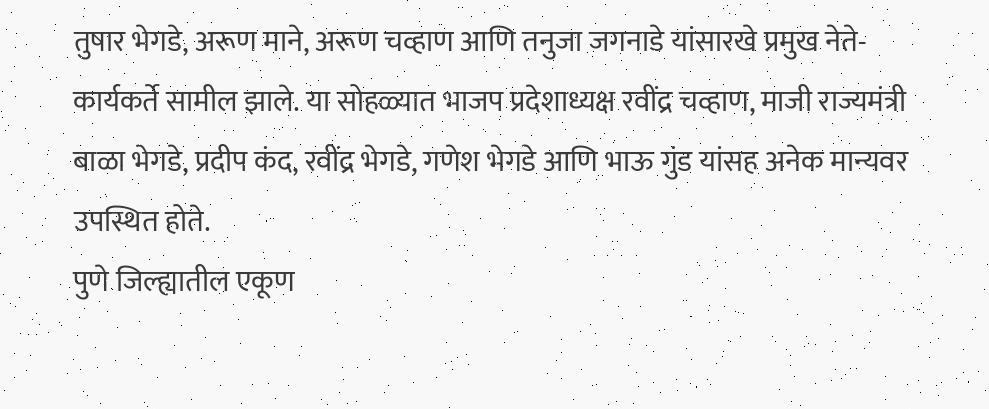तुषार भेगडे, अरूण माने, अरूण चव्हाण आणि तनुजा जगनाडे यांसारखे प्रमुख नेते-कार्यकर्ते सामील झाले. या सोहळ्यात भाजप प्रदेशाध्यक्ष रवींद्र चव्हाण, माजी राज्यमंत्री बाळा भेगडे, प्रदीप कंद, रवींद्र भेगडे, गणेश भेगडे आणि भाऊ गुंड यांसह अनेक मान्यवर उपस्थित होते.
पुणे जिल्ह्यातील एकूण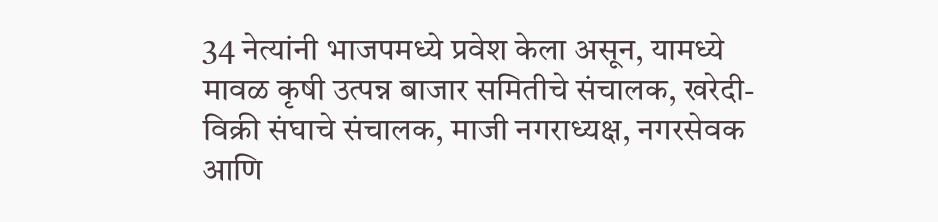34 नेत्यांनी भाजपमध्ये प्रवेश केला असून, यामध्ये मावळ कृषी उत्पन्न बाजार समितीचे संचालक, खरेदी-विक्री संघाचे संचालक, माजी नगराध्यक्ष, नगरसेवक आणि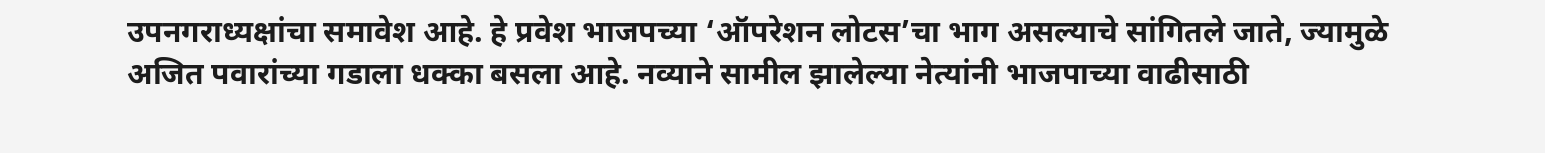उपनगराध्यक्षांचा समावेश आहे. हे प्रवेश भाजपच्या ‘ऑपरेशन लोटस’चा भाग असल्याचे सांगितले जाते, ज्यामुळे अजित पवारांच्या गडाला धक्का बसला आहे. नव्याने सामील झालेल्या नेत्यांनी भाजपाच्या वाढीसाठी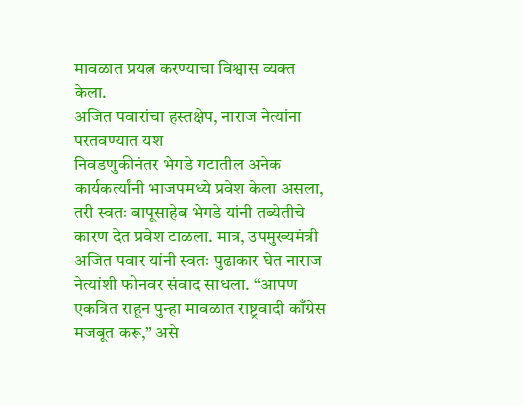मावळात प्रयत्न करण्याचा विश्वास व्यक्त केला.
अजित पवारांचा हस्तक्षेप, नाराज नेत्यांना परतवण्यात यश
निवडणुकीनंतर भेगडे गटातील अनेक कार्यकर्त्यांनी भाजपमध्ये प्रवेश केला असला, तरी स्वतः बापूसाहेब भेगडे यांनी तब्येतीचे कारण देत प्रवेश टाळला. मात्र, उपमुख्यमंत्री अजित पवार यांनी स्वतः पुढाकार घेत नाराज नेत्यांशी फोनवर संवाद साधला. “आपण एकत्रित राहून पुन्हा मावळात राष्ट्रवादी काँग्रेस मजबूत करू,” असे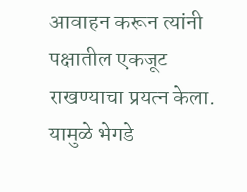आवाहन करून त्यांनी पक्षातील एकजूट राखण्याचा प्रयत्न केला. यामुळे भेगडे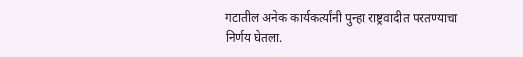गटातील अनेक कार्यकर्त्यांनी पुन्हा राष्ट्रवादीत परतण्याचा निर्णय घेतला.